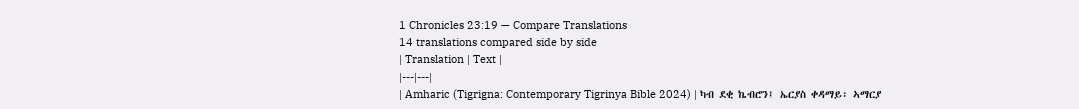1 Chronicles 23:19 — Compare Translations
14 translations compared side by side
| Translation | Text |
|---|---|
| Amharic (Tigrigna: Contemporary Tigrinya Bible 2024) | ካብ ደቂ ኬብሮን፤ ኤርያስ ቀዳማይ፡ ኣማርያ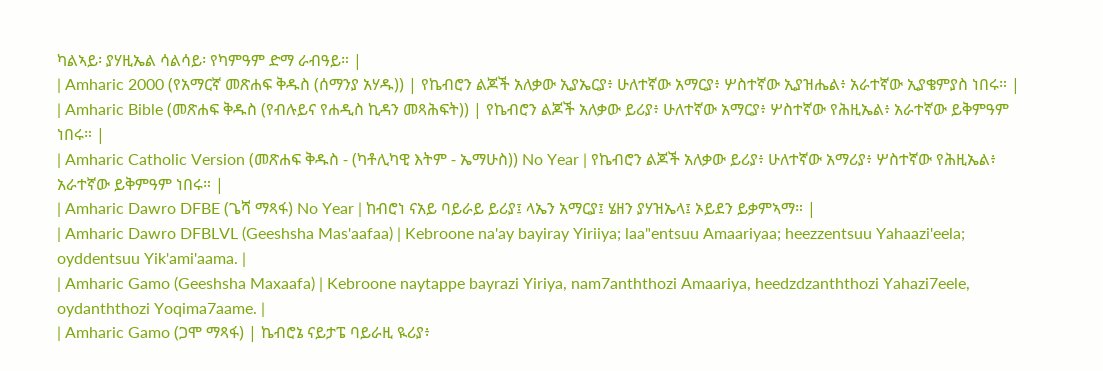ካልኣይ፡ ያሃዚኤል ሳልሳይ፡ የካምዓም ድማ ራብዓይ። |
| Amharic 2000 (የአማርኛ መጽሐፍ ቅዱስ (ሰማንያ አሃዱ)) | የኬብሮን ልጆች አለቃው ኢያኤርያ፥ ሁለተኛው አማርያ፥ ሦስተኛው ኢያዝሔል፥ አራተኛው ኢያቄምያስ ነበሩ። |
| Amharic Bible (መጽሐፍ ቅዱስ (የብሉይና የሐዲስ ኪዳን መጻሕፍት)) | የኬብሮን ልጆች አለቃው ይሪያ፥ ሁለተኛው አማርያ፥ ሦስተኛው የሕዚኤል፥ አራተኛው ይቅምዓም ነበሩ። |
| Amharic Catholic Version (መጽሐፍ ቅዱስ - (ካቶሊካዊ እትም - ኤማሁስ)) No Year | የኬብሮን ልጆች አለቃው ይሪያ፥ ሁለተኛው አማሪያ፥ ሦስተኛው የሕዚኤል፥ አራተኛው ይቅምዓም ነበሩ። |
| Amharic Dawro DFBE (ጌሻ ማጻፋ) No Year | ከብሮነ ናአይ ባይራይ ይሪያ፤ ላኤን አማርያ፤ ሄዘን ያሃዝኤላ፤ ኦይደን ይቃምኣማ። |
| Amharic Dawro DFBLVL (Geeshsha Mas'aafaa) | Kebroone na'ay bayiray Yiriiya; laa"entsuu Amaariyaa; heezzentsuu Yahaazi'eela; oyddentsuu Yik'ami'aama. |
| Amharic Gamo (Geeshsha Maxaafa) | Kebroone naytappe bayrazi Yiriya, nam7anththozi Amaariya, heedzdzanththozi Yahazi7eele, oydanththozi Yoqima7aame. |
| Amharic Gamo (ጋሞ ማጻፋ) | ኬብሮኔ ናይታፔ ባይራዚ ዪሪያ፥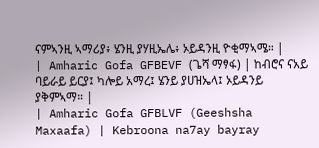ናምኣንዚ ኣማሪያ፥ ሄንዚ ያሃዚኤሌ፥ ኦይዳንዚ ዮቂማኣሜ። |
| Amharic Gofa GFBEVF (ጌሻ ማፃፋ) | ከብሮና ናአይ ባይራይ ይርያ፤ ካሎይ አማረ፤ ሄንይ ያሀዝኤላ፤ ኦይዳንይ ያቅምኣማ። |
| Amharic Gofa GFBLVF (Geeshsha Maxaafa) | Kebroona na7ay bayray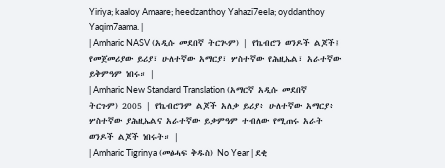Yiriya; kaaloy Amaare; heedzanthoy Yahazi7eela; oyddanthoy Yaqim7aama. |
| Amharic NASV (አዲሱ መደበኛ ትርጒም) | የኬብሮን ወንዶች ልጆች፤ የመጀመሪያው ይሪያ፣ ሁለተኛው አማርያ፣ ሦስተኛው የሕዚኤል፣ አራተኛው ይቅምዓም ነበሩ። |
| Amharic New Standard Translation (አማርኛ አዲሱ መደበኛ ትርጉም) 2005 | የኬብሮንም ልጆች አለቃ ይሪያ፥ ሁለተኛው አማርያ፥ ሦስተኛው ያሕዚኤልና አራተኛው ይቃምዓም ተብለው የሚጠሩ አራት ወንዶች ልጆች ነበሩት። |
| Amharic Tigrinya (መፅሓፍ ቅዱስ) No Year | ደቂ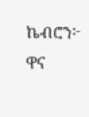ኬብሮን፦ ዋና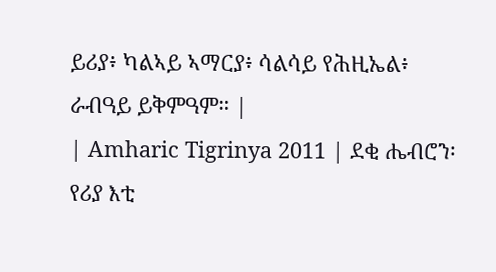ይሪያ፥ ካልኣይ ኣማርያ፥ ሳልሳይ የሕዚኤል፥ ራብዓይ ይቅምዓም። |
| Amharic Tigrinya 2011 | ደቂ ሔብሮን፡ የሪያ እቲ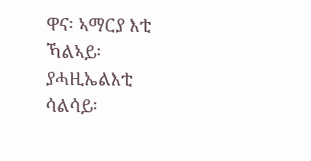ዋና፡ ኣማርያ እቲ ኻልኣይ፡ ያሓዚኤልእቲ ሳልሳይ፡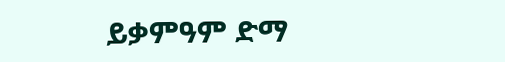ይቃምዓም ድማ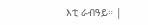እቲ ራብዓይ። |